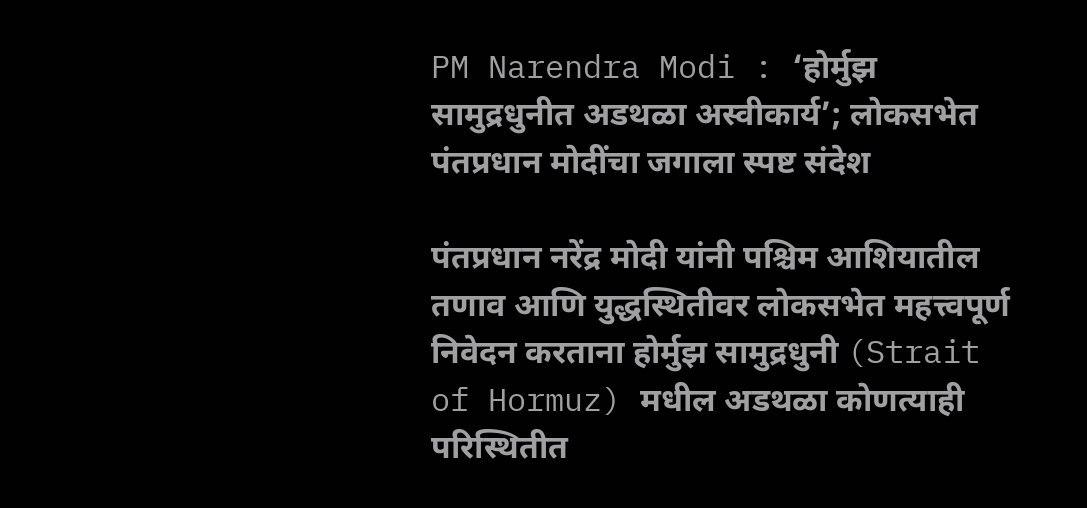PM Narendra Modi : ‘होर्मुझ सामुद्रधुनीत अडथळा अस्वीकार्य’; लोकसभेत पंतप्रधान मोदींचा जगाला स्पष्ट संदेश

पंतप्रधान नरेंद्र मोदी यांनी पश्चिम आशियातील तणाव आणि युद्धस्थितीवर लोकसभेत महत्त्वपूर्ण निवेदन करताना होर्मुझ सामुद्रधुनी (Strait of Hormuz) मधील अडथळा कोणत्याही परिस्थितीत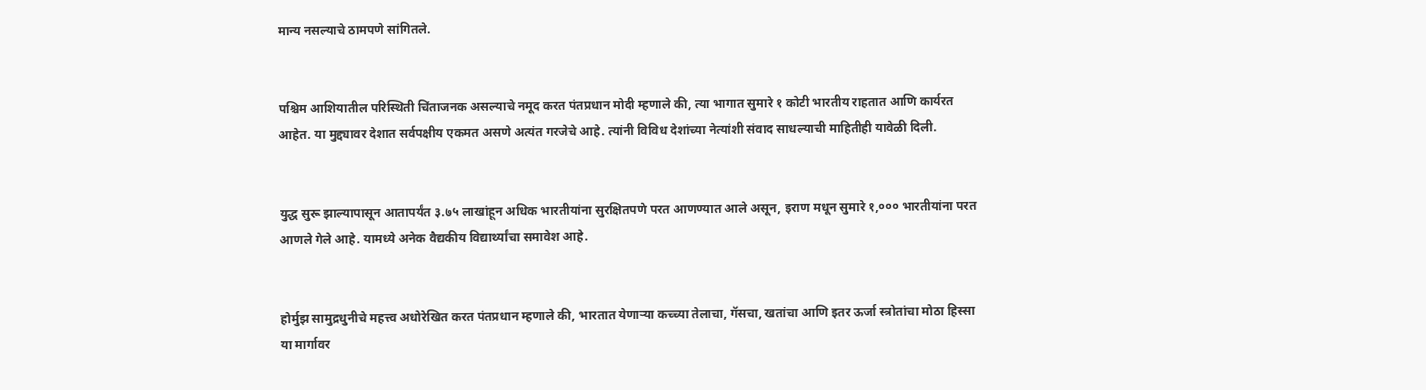मान्य नसल्याचे ठामपणे सांगितले.


पश्चिम आशियातील परिस्थिती चिंताजनक असल्याचे नमूद करत पंतप्रधान मोदी म्हणाले की, त्या भागात सुमारे १ कोटी भारतीय राहतात आणि कार्यरत आहेत. या मुद्द्यावर देशात सर्वपक्षीय एकमत असणे अत्यंत गरजेचे आहे. त्यांनी विविध देशांच्या नेत्यांशी संवाद साधल्याची माहितीही यावेळी दिली.


युद्ध सुरू झाल्यापासून आतापर्यंत ३.७५ लाखांहून अधिक भारतीयांना सुरक्षितपणे परत आणण्यात आले असून, इराण मधून सुमारे १,००० भारतीयांना परत आणले गेले आहे. यामध्ये अनेक वैद्यकीय विद्यार्थ्यांचा समावेश आहे.


होर्मुझ सामुद्रधुनीचे महत्त्व अधोरेखित करत पंतप्रधान म्हणाले की, भारतात येणाऱ्या कच्च्या तेलाचा, गॅसचा, खतांचा आणि इतर ऊर्जा स्त्रोतांचा मोठा हिस्सा या मार्गावर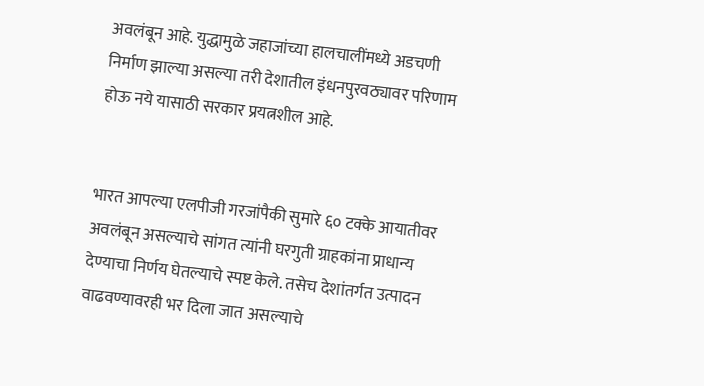अवलंबून आहे. युद्धामुळे जहाजांच्या हालचालींमध्ये अडचणी निर्माण झाल्या असल्या तरी देशातील इंधनपुरवठ्यावर परिणाम होऊ नये यासाठी सरकार प्रयत्नशील आहे.


भारत आपल्या एलपीजी गरजांपैकी सुमारे ६० टक्के आयातीवर अवलंबून असल्याचे सांगत त्यांनी घरगुती ग्राहकांना प्राधान्य देण्याचा निर्णय घेतल्याचे स्पष्ट केले. तसेच देशांतर्गत उत्पादन वाढवण्यावरही भर दिला जात असल्याचे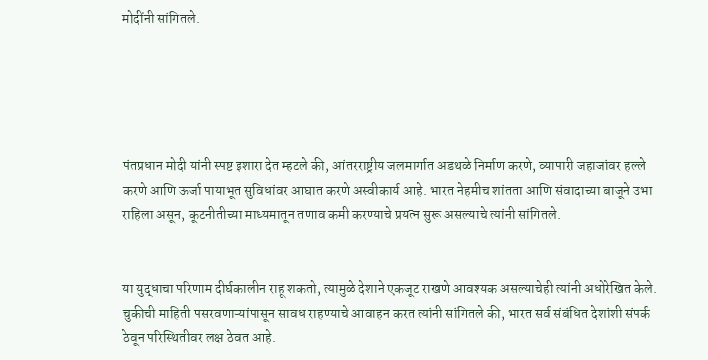मोदींनी सांगितले.





पंतप्रधान मोदी यांनी स्पष्ट इशारा देत म्हटले की, आंतरराष्ट्रीय जलमार्गात अडथळे निर्माण करणे, व्यापारी जहाजांवर हल्ले करणे आणि ऊर्जा पायाभूत सुविधांवर आघात करणे अस्वीकार्य आहे. भारत नेहमीच शांतता आणि संवादाच्या बाजूने उभा राहिला असून, कूटनीतीच्या माध्यमातून तणाव कमी करण्याचे प्रयत्न सुरू असल्याचे त्यांनी सांगितले.


या युद्धाचा परिणाम दीर्घकालीन राहू शकतो, त्यामुळे देशाने एकजूट राखणे आवश्यक असल्याचेही त्यांनी अधोरेखित केले. चुकीची माहिती पसरवणाऱ्यांपासून सावध राहण्याचे आवाहन करत त्यांनी सांगितले की, भारत सर्व संबंधित देशांशी संपर्क ठेवून परिस्थितीवर लक्ष ठेवत आहे.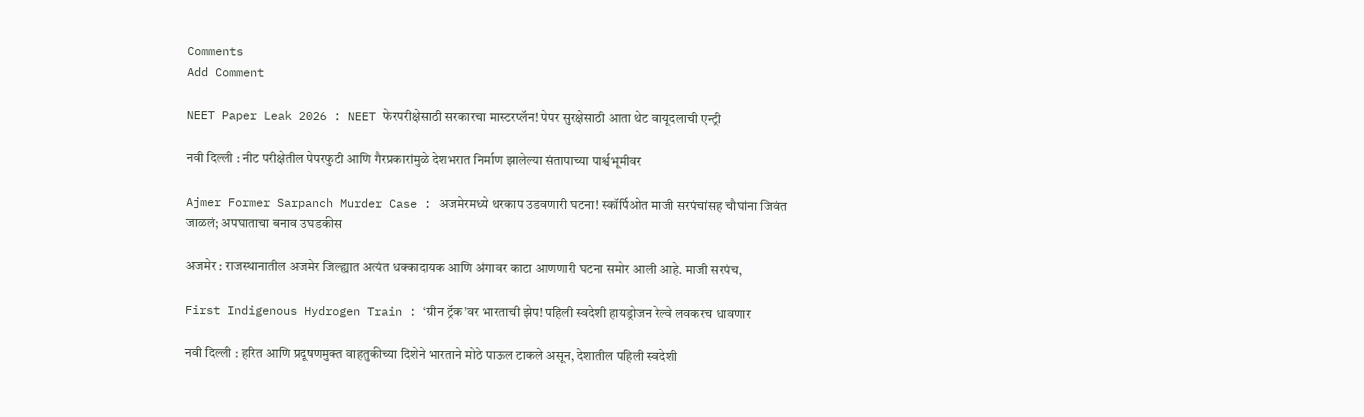Comments
Add Comment

NEET Paper Leak 2026 : NEET फेरपरीक्षेसाठी सरकारचा मास्टरप्लॅन! पेपर सुरक्षेसाठी आता थेट वायूदलाची एन्ट्री

नवी दिल्ली : नीट परीक्षेतील पेपरफुटी आणि गैरप्रकारांमुळे देशभरात निर्माण झालेल्या संतापाच्या पार्श्वभूमीवर

Ajmer Former Sarpanch Murder Case : अजमेरमध्ये थरकाप उडवणारी घटना! स्कॉर्पिओत माजी सरपंचांसह चौघांना जिवंत जाळलं; अपघाताचा बनाव उघडकीस

अजमेर : राजस्थानातील अजमेर जिल्ह्यात अत्यंत धक्कादायक आणि अंगावर काटा आणणारी घटना समोर आली आहे. माजी सरपंच,

First Indigenous Hydrogen Train : ‘ग्रीन ट्रॅक’वर भारताची झेप! पहिली स्वदेशी हायड्रोजन रेल्वे लवकरच धावणार

नवी दिल्ली : हरित आणि प्रदूषणमुक्त वाहतुकीच्या दिशेने भारताने मोठे पाऊल टाकले असून, देशातील पहिली स्वदेशी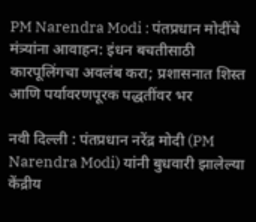PM Narendra Modi : पंतप्रधान मोदींचे मंत्र्यांना आवाहन: इंधन बचतीसाठी कारपूलिंगचा अवलंब करा; प्रशासनात शिस्त आणि पर्यावरणपूरक पद्धतींवर भर

नवी दिल्ली : पंतप्रधान नरेंद्र मोदी (PM Narendra Modi) यांनी बुधवारी झालेल्या केंद्रीय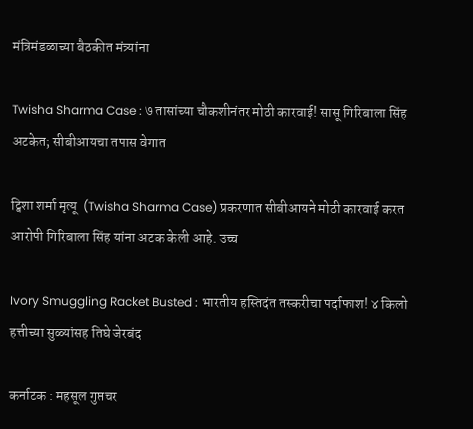मंत्रिमंडळाच्या बैठकीत मंत्र्यांना

Twisha Sharma Case : ७ तासांच्या चौकशीनंतर मोठी कारवाई! सासू गिरिबाला सिंह अटकेत; सीबीआयचा तपास वेगात

ट्विशा शर्मा मृत्यू  (Twisha Sharma Case) प्रकरणात सीबीआयने मोठी कारवाई करत आरोपी गिरिबाला सिंह यांना अटक केली आहे. उच्च

Ivory Smuggling Racket Busted : भारतीय हस्तिदंत तस्करीचा पर्दाफाश! ४ किलो हत्तीच्या सुळ्यांसह तिघे जेरबंद

कर्नाटक : महसूल गुप्तचर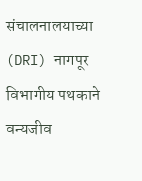संचालनालयाच्या (DRI) नागपूर विभागीय पथकाने वन्यजीव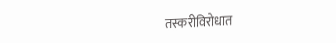तस्करीविरोधात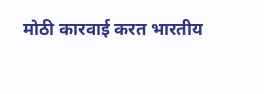मोठी कारवाई करत भारतीय